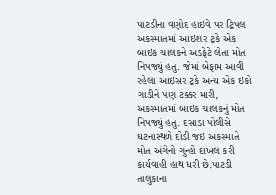પાટડીના વણોદ હાઇવે પર ટ્રિપલ અકસ્માતમાં આઇશર ટ્રકે એક બાઇક ચાલકને અડફેટે લેતા મોત નિપજ્યું હતુ. જેમાં બેફામ આવી રહેલા આઇસર ટ્રકે અન્ય એક ઇકો ગાડીને પણ ટક્કર મારી, અકસ્માતમાં બાઇક ચાલકનું મોત નિપજ્યું હતુ. દસાડા પોલીસે ઘટનાસ્થળે દોડી જઇ અકસ્માતે મોત અંગેનો ગુન્હો દાખલ કરી કાર્યવાહી હાથ ધરી છે.પાટડી તાલુકાના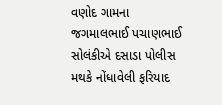વણોદ ગામના જગમાલભાઈ પચાણભાઈ સોલંકીએ દસાડા પોલીસ મથકે નોંધાવેલી ફરિયાદ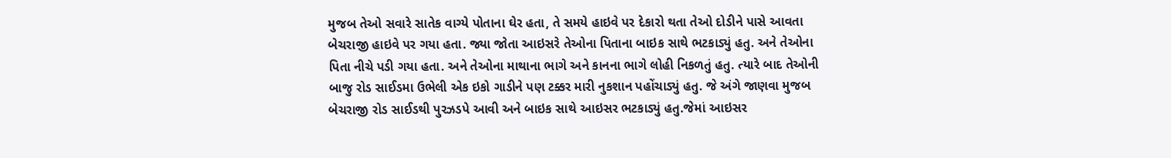મુજબ તેઓ સવારે સાતેક વાગ્યે પોતાના ઘેર હતા, તે સમયે હાઇવે પર દેકારો થતા તેઓ દોડીને પાસે આવતા બેચરાજી હાઇવે પર ગયા હતા. જ્યા જોતા આઇસરે તેઓના પિતાના બાઇક સાથે ભટકાડ્યું હતુ. અને તેઓના પિતા નીચે પડી ગયા હતા. અને તેઓના માથાના ભાગે અને કાનના ભાગે લોહી નિકળતું હતુ. ત્યારે બાદ તેઓની બાજુ રોડ સાઈડમા ઉભેલી એક ઇકો ગાડીને પણ ટક્કર મારી નુકશાન પહોંચાડ્યું હતુ. જે અંગે જાણવા મુજબ બેચરાજી રોડ સાઈડથી પુરઝડપે આવી અને બાઇક સાથે આઇસર ભટકાડ્યું હતુ.જેમાં આઇસર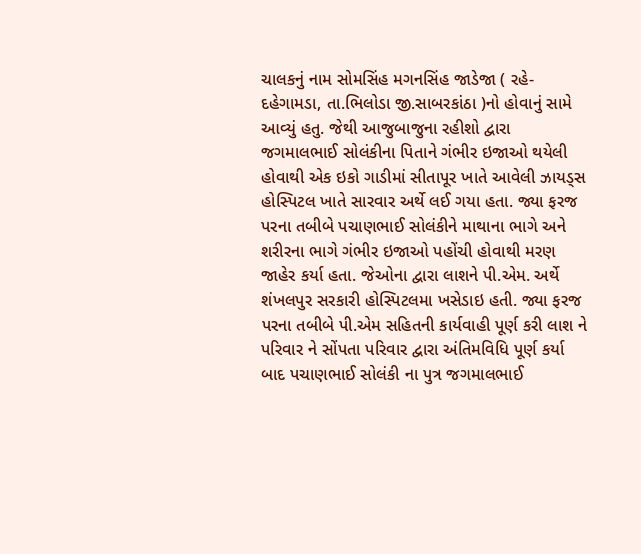ચાલકનું નામ સોમસિંહ મગનસિંહ જાડેજા ( રહે-દહેગામડા, તા.ભિલોડા જી.સાબરકાંઠા )નો હોવાનું સામે આવ્યું હતુ. જેથી આજુબાજુના રહીશો દ્વારા જગમાલભાઈ સોલંકીના પિતાને ગંભીર ઇજાઓ થયેલી હોવાથી એક ઇકો ગાડીમાં સીતાપૂર ખાતે આવેલી ઝાયડ્સ હોસ્પિટલ ખાતે સારવાર અર્થે લઈ ગયા હતા. જ્યા ફરજ પરના તબીબે પચાણભાઈ સોલંકીને માથાના ભાગે અને શરીરના ભાગે ગંભીર ઇજાઓ પહોંચી હોવાથી મરણ જાહેર કર્યા હતા. જેઓના દ્વારા લાશને પી.એમ. અર્થે શંખલપુર સરકારી હોસ્પિટલમા ખસેડાઇ હતી. જ્યા ફરજ પરના તબીબે પી.એમ સહિતની કાર્યવાહી પૂર્ણ કરી લાશ ને પરિવાર ને સોંપતા પરિવાર દ્વારા અંતિમવિધિ પૂર્ણ કર્યા બાદ પચાણભાઈ સોલંકી ના પુત્ર જગમાલભાઈ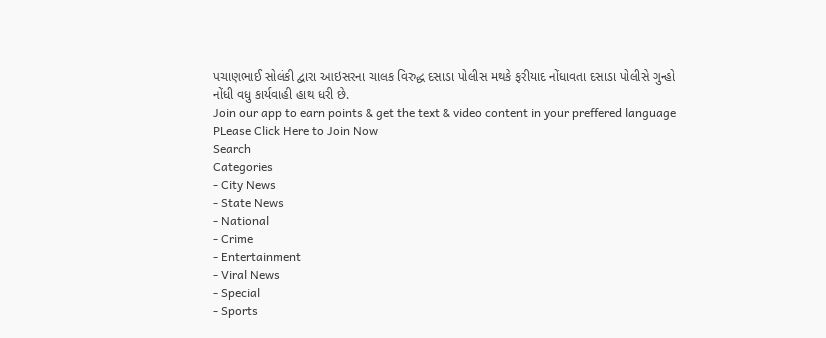પચાણભાઈ સોલંકી દ્વારા આઇસરના ચાલક વિરુદ્ધ દસાડા પોલીસ મથકે ફરીયાદ નોંધાવતા દસાડા પોલીસે ગુન્હો નોંધી વધુ કાર્યવાહી હાથ ધરી છે.
Join our app to earn points & get the text & video content in your preffered language
PLease Click Here to Join Now
Search
Categories
- City News
- State News
- National
- Crime
- Entertainment
- Viral News
- Special
- Sports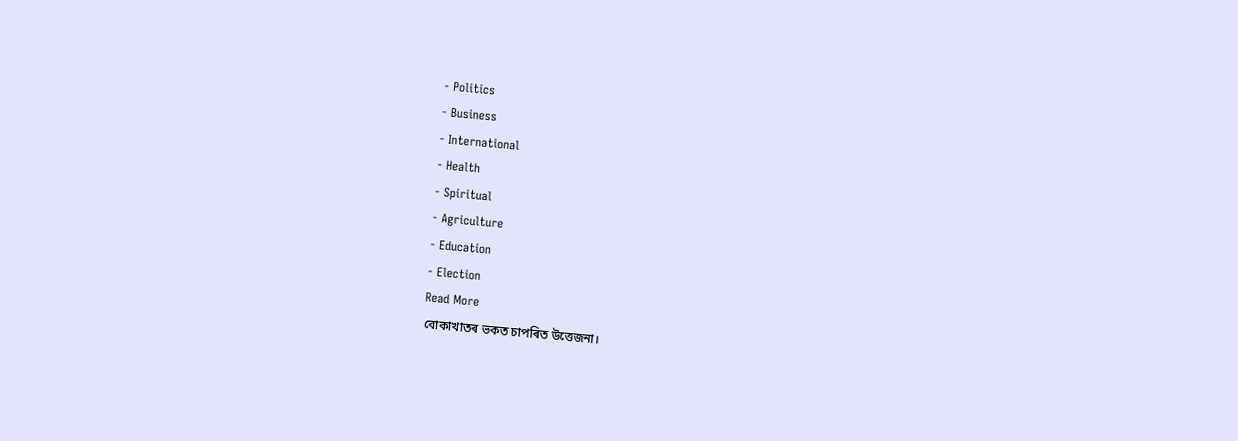- Politics
- Business
- International
- Health
- Spiritual
- Agriculture
- Education
- Election
Read More
বোকাখাতৰ ভকত চাপৰিত উত্তেজনা।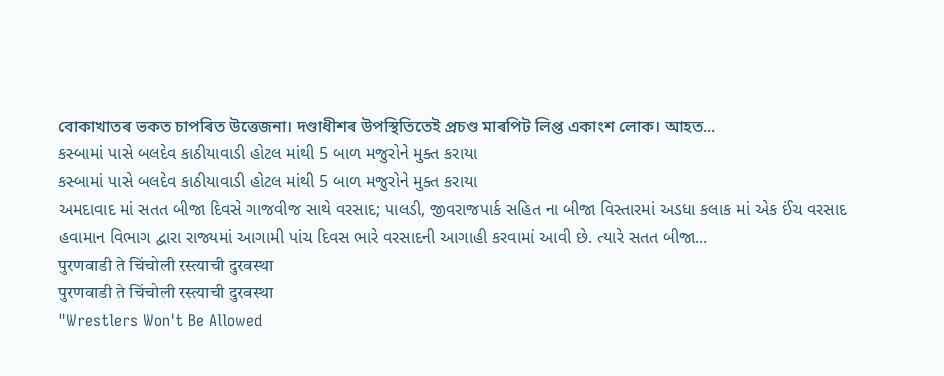বোকাখাতৰ ভকত চাপৰিত উত্তেজনা। দণ্ডাধীশৰ উপস্থিতিতেই প্ৰচণ্ড মাৰপিট লিপ্ত একাংশ লোক। আহত...
કસ્બામાં પાસે બલદેવ કાઠીયાવાડી હોટલ માંથી 5 બાળ મજુરોને મુક્ત કરાયા
કસ્બામાં પાસે બલદેવ કાઠીયાવાડી હોટલ માંથી 5 બાળ મજુરોને મુક્ત કરાયા
અમદાવાદ માં સતત બીજા દિવસે ગાજવીજ સાથે વરસાદ; પાલડી, જીવરાજપાર્ક સહિત ના બીજા વિસ્તારમાં અડધા કલાક માં એક ઈંચ વરસાદ
હવામાન વિભાગ દ્વારા રાજ્યમાં આગામી પાંચ દિવસ ભારે વરસાદની આગાહી કરવામાં આવી છે. ત્યારે સતત બીજા...
पुरणवाडी ते चिंचोली रस्त्याची दुरवस्था
पुरणवाडी ते चिंचोली रस्त्याची दुरवस्था
"Wrestlers Won't Be Allowed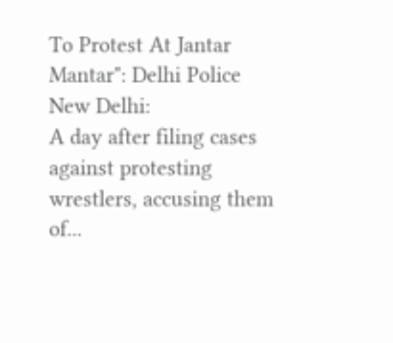To Protest At Jantar Mantar": Delhi Police
New Delhi:
A day after filing cases against protesting wrestlers, accusing them of...